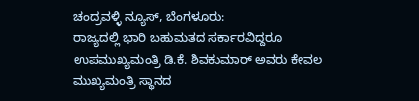ಚಂದ್ರವಳ್ಳಿ ನ್ಯೂಸ್, ಬೆಂಗಳೂರು:
ರಾಜ್ಯದಲ್ಲಿ ಭಾರಿ ಬಹುಮತದ ಸರ್ಕಾರವಿದ್ದರೂ ಉಪಮುಖ್ಯಮಂತ್ರಿ ಡಿ.ಕೆ. ಶಿವಕುಮಾರ್ ಅವರು ಕೇವಲ ಮುಖ್ಯಮಂತ್ರಿ ಸ್ಥಾನದ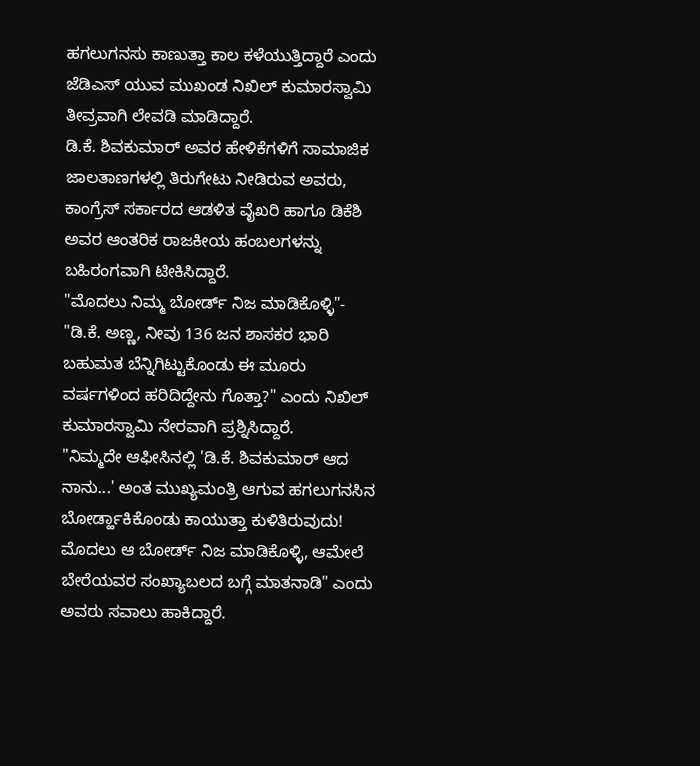ಹಗಲುಗನಸು ಕಾಣುತ್ತಾ ಕಾಲ ಕಳೆಯುತ್ತಿದ್ದಾರೆ ಎಂದು ಜೆಡಿಎಸ್ ಯುವ ಮುಖಂಡ ನಿಖಿಲ್ ಕುಮಾರಸ್ವಾಮಿ ತೀವ್ರವಾಗಿ ಲೇವಡಿ ಮಾಡಿದ್ದಾರೆ.
ಡಿ.ಕೆ. ಶಿವಕುಮಾರ್ ಅವರ ಹೇಳಿಕೆಗಳಿಗೆ ಸಾಮಾಜಿಕ ಜಾಲತಾಣಗಳಲ್ಲಿ ತಿರುಗೇಟು ನೀಡಿರುವ ಅವರು, ಕಾಂಗ್ರೆಸ್ ಸರ್ಕಾರದ ಆಡಳಿತ ವೈಖರಿ ಹಾಗೂ ಡಿಕೆಶಿ ಅವರ ಆಂತರಿಕ ರಾಜಕೀಯ ಹಂಬಲಗಳನ್ನು ಬಹಿರಂಗವಾಗಿ ಟೀಕಿಸಿದ್ದಾರೆ.
"ಮೊದಲು ನಿಮ್ಮ ಬೋರ್ಡ್ ನಿಜ ಮಾಡಿಕೊಳ್ಳಿ"-
"ಡಿ.ಕೆ. ಅಣ್ಣ, ನೀವು 136 ಜನ ಶಾಸಕರ ಭಾರಿ ಬಹುಮತ ಬೆನ್ನಿಗಿಟ್ಟುಕೊಂಡು ಈ ಮೂರು ವರ್ಷಗಳಿಂದ ಹರಿದಿದ್ದೇನು ಗೊತ್ತಾ?" ಎಂದು ನಿಖಿಲ್ ಕುಮಾರಸ್ವಾಮಿ ನೇರವಾಗಿ ಪ್ರಶ್ನಿಸಿದ್ದಾರೆ.
"ನಿಮ್ಮದೇ ಆಫೀಸಿನಲ್ಲಿ 'ಡಿ.ಕೆ. ಶಿವಕುಮಾರ್ ಆದ ನಾನು...' ಅಂತ ಮುಖ್ಯಮಂತ್ರಿ ಆಗುವ ಹಗಲುಗನಸಿನ ಬೋರ್ಡ್ಹಾಕಿಕೊಂಡು ಕಾಯುತ್ತಾ ಕುಳಿತಿರುವುದು! ಮೊದಲು ಆ ಬೋರ್ಡ್ ನಿಜ ಮಾಡಿಕೊಳ್ಳಿ, ಆಮೇಲೆ ಬೇರೆಯವರ ಸಂಖ್ಯಾಬಲದ ಬಗ್ಗೆ ಮಾತನಾಡಿ" ಎಂದು ಅವರು ಸವಾಲು ಹಾಕಿದ್ದಾರೆ.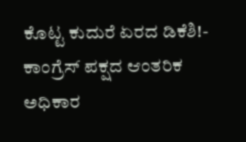ಕೊಟ್ಟ ಕುದುರೆ ಏರದ ಡಿಕೆಶಿ!-
ಕಾಂಗ್ರೆಸ್ ಪಕ್ಷದ ಆಂತರಿಕ ಅಧಿಕಾರ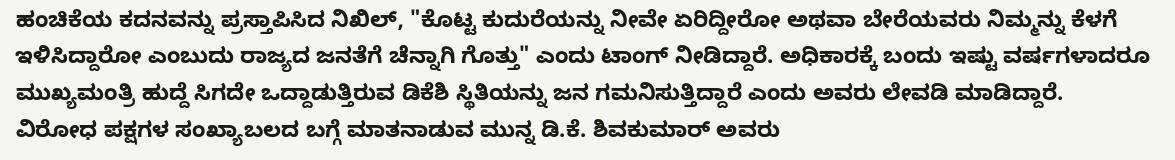ಹಂಚಿಕೆಯ ಕದನವನ್ನು ಪ್ರಸ್ತಾಪಿಸಿದ ನಿಖಿಲ್, "ಕೊಟ್ಟ ಕುದುರೆಯನ್ನು ನೀವೇ ಏರಿದ್ದೀರೋ ಅಥವಾ ಬೇರೆಯವರು ನಿಮ್ಮನ್ನು ಕೆಳಗೆ ಇಳಿಸಿದ್ದಾರೋ ಎಂಬುದು ರಾಜ್ಯದ ಜನತೆಗೆ ಚೆನ್ನಾಗಿ ಗೊತ್ತು" ಎಂದು ಟಾಂಗ್ ನೀಡಿದ್ದಾರೆ. ಅಧಿಕಾರಕ್ಕೆ ಬಂದು ಇಷ್ಟು ವರ್ಷಗಳಾದರೂ ಮುಖ್ಯಮಂತ್ರಿ ಹುದ್ದೆ ಸಿಗದೇ ಒದ್ದಾಡುತ್ತಿರುವ ಡಿಕೆಶಿ ಸ್ಥಿತಿಯನ್ನು ಜನ ಗಮನಿಸುತ್ತಿದ್ದಾರೆ ಎಂದು ಅವರು ಲೇವಡಿ ಮಾಡಿದ್ದಾರೆ.
ವಿರೋಧ ಪಕ್ಷಗಳ ಸಂಖ್ಯಾಬಲದ ಬಗ್ಗೆ ಮಾತನಾಡುವ ಮುನ್ನ ಡಿ.ಕೆ. ಶಿವಕುಮಾರ್ ಅವರು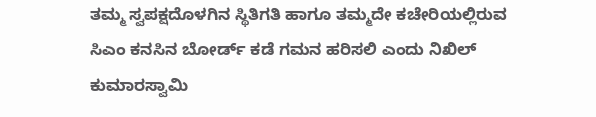ತಮ್ಮ ಸ್ವಪಕ್ಷದೊಳಗಿನ ಸ್ಥಿತಿಗತಿ ಹಾಗೂ ತಮ್ಮದೇ ಕಚೇರಿಯಲ್ಲಿರುವ ಸಿಎಂ ಕನಸಿನ ಬೋರ್ಡ್ ಕಡೆ ಗಮನ ಹರಿಸಲಿ ಎಂದು ನಿಖಿಲ್ ಕುಮಾರಸ್ವಾಮಿ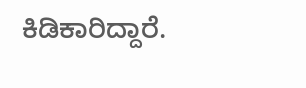ಕಿಡಿಕಾರಿದ್ದಾರೆ.